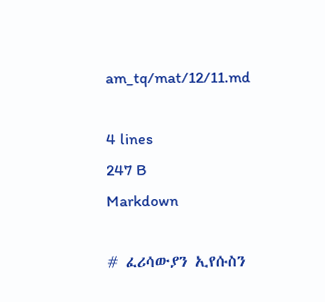am_tq/mat/12/11.md

4 lines
247 B
Markdown

# ፈሪሳውያን ኢየሱስን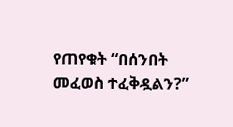የጠየቁት “በሰንበት መፈወስ ተፈቅዷልን?”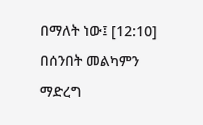በማለት ነው፤ [12:10]
በሰንበት መልካምን ማድረግ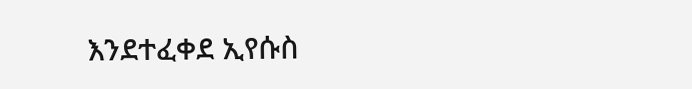እንደተፈቀደ ኢየሱስ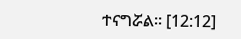ተናግሯል። [12:12]